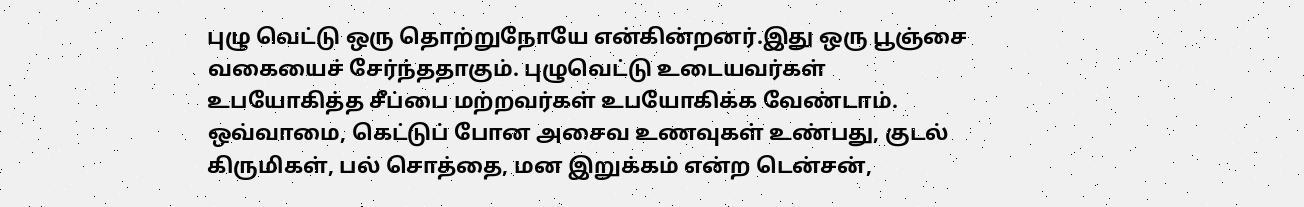புழு வெட்டு ஒரு தொற்றுநோயே என்கின்றனர்.இது ஒரு பூஞ்சை வகையைச் சேர்ந்ததாகும். புழுவெட்டு உடையவர்கள் உபயோகித்த சீப்பை மற்றவர்கள் உபயோகிக்க வேண்டாம்.
ஒவ்வாமை, கெட்டுப் போன அசைவ உணவுகள் உண்பது, குடல் கிருமிகள், பல் சொத்தை, மன இறுக்கம் என்ற டென்சன்,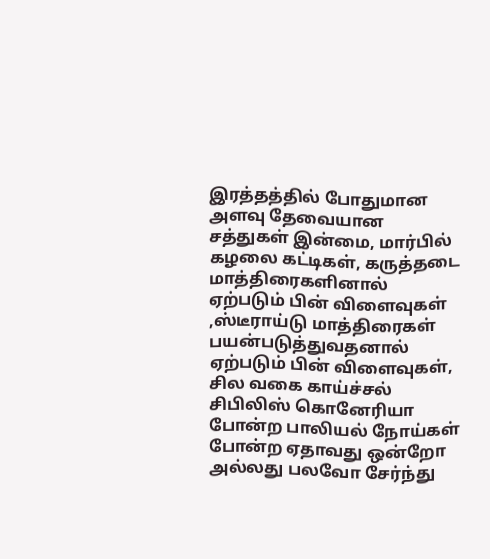இரத்தத்தில் போதுமான அளவு தேவையான சத்துகள் இன்மை, மார்பில் கழலை கட்டிகள், கருத்தடை மாத்திரைகளினால் ஏற்படும் பின் விளைவுகள் ,ஸ்டீராய்டு மாத்திரைகள் பயன்படுத்துவதனால் ஏற்படும் பின் விளைவுகள், சில வகை காய்ச்சல் சிபிலிஸ் கொனேரியா போன்ற பாலியல் நோய்கள் போன்ற ஏதாவது ஒன்றோ அல்லது பலவோ சேர்ந்து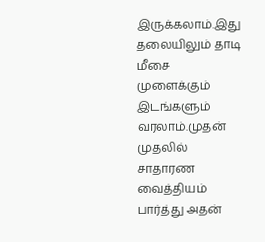இருக்கலாம்.இது தலையிலும் தாடி மீசை முளைக்கும் இடங்களும் வரலாம்.முதன் முதலில் சாதாரண வைத்தியம் பார்த்து அதன்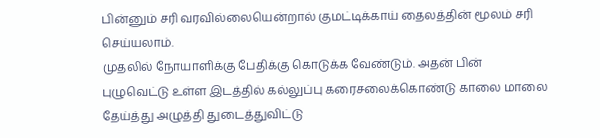பின்னும் சரி வரவில்லையென்றால் குமட்டிக்காய் தைலத்தின் மூலம் சரி செய்யலாம்.
முதலில் நோயாளிக்கு பேதிக்கு கொடுக்க வேண்டும். அதன் பின் புழுவெட்டு உள்ள இடத்தில் கல்லுப்பு கரைசலைக்கொண்டு காலை மாலை தேய்த்து அழுத்தி துடைத்துவிட்டு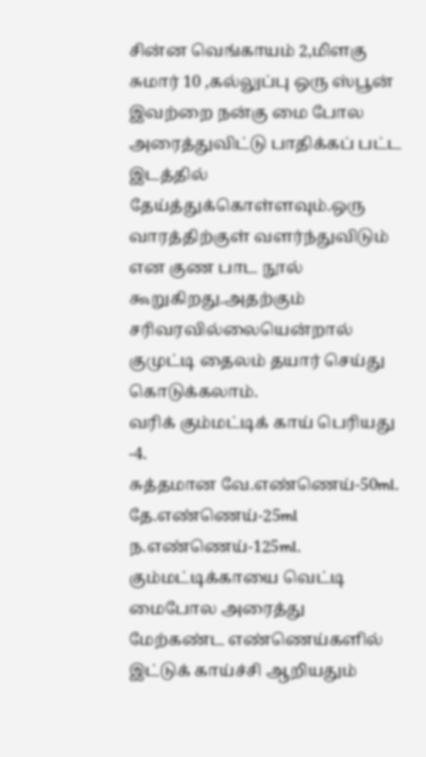சின்ன வெங்காயம் 2,மிளகு சுமார் 10 ,கல்லுப்பு ஒரு ஸ்பூன் இவற்றை நன்கு மை போல அரைத்துவிட்டு பாதிக்கப் பட்ட இடத்தில் தேய்த்துக்கொள்ளவும்.ஒரு வாரத்திற்குள் வளர்ந்துவிடும் என குண பாட நூல் கூறுகிறது.அதற்கும் சரிவரவில்லையென்றால் குமுட்டி தைலம் தயார் செய்து கொடுக்கலாம்.
வரிக் கும்மட்டிக் காய் பெரியது -4.
சுத்தமான வே.எண்ணெய்-50ml.
தே.எண்ணெய்-25ml
ந.எண்ணெய்-125ml.
கும்மட்டிக்காயை வெட்டி மைபோல அரைத்து மேற்கண்ட எண்ணெய்களில் இட்டுக் காய்ச்சி ஆறியதும்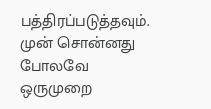பத்திரப்படுத்தவும்.
முன் சொன்னது போலவே ஒருமுறை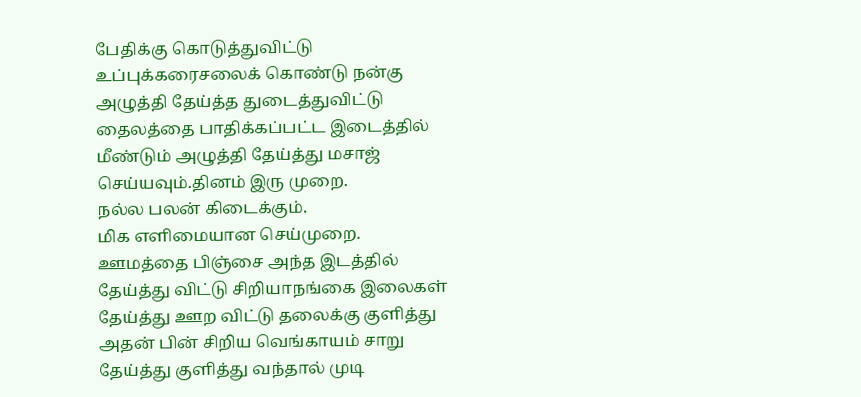பேதிக்கு கொடுத்துவிட்டு உப்புக்கரைசலைக் கொண்டு நன்கு அழுத்தி தேய்த்த துடைத்துவிட்டு தைலத்தை பாதிக்கப்பட்ட இடைத்தில் மீண்டும் அழுத்தி தேய்த்து மசாஜ் செய்யவும்.தினம் இரு முறை.
நல்ல பலன் கிடைக்கும்.
மிக எளிமையான செய்முறை.
ஊமத்தை பிஞ்சை அந்த இடத்தில் தேய்த்து விட்டு சிறியாநங்கை இலைகள் தேய்த்து ஊற விட்டு தலைக்கு குளித்து அதன் பின் சிறிய வெங்காயம் சாறு தேய்த்து குளித்து வந்தால் முடி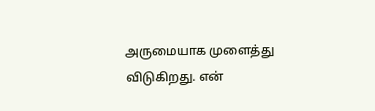அருமையாக முளைத்து விடுகிறது. என்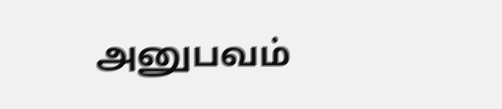அனுபவம்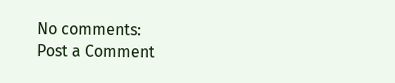No comments:
Post a Comment